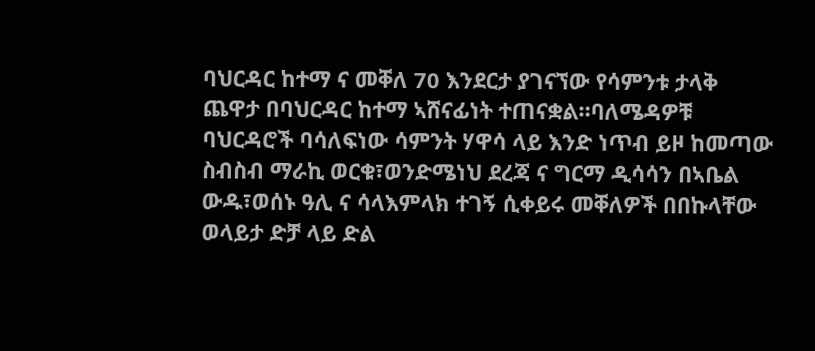ባህርዳር ከተማ ና መቐለ 70 እንደርታ ያገናኘው የሳምንቱ ታላቅ ጨዋታ በባህርዳር ከተማ ኣሸናፊነት ተጠናቋል።ባለሜዳዎቹ ባህርዳሮች ባሳለፍነው ሳምንት ሃዋሳ ላይ እንድ ነጥብ ይዞ ከመጣው ስብስብ ማራኪ ወርቁ፣ወንድሜነህ ደረጃ ና ግርማ ዲሳሳን በኣቤል ውዱ፣ወሰኑ ዓሊ ና ሳላእምላክ ተገኝ ሲቀይሩ መቐለዎች በበኩላቸው ወላይታ ድቻ ላይ ድል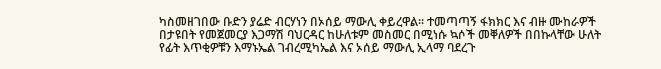ካስመዘገበው ቡድን ያሬድ ብርሃነን በኦሰይ ማውሊ ቀይረዋል። ተመጣጣኝ ፋክክር እና ብዙ ሙከራዎች በታዩበት የመጀመርያ እጋማሽ ባህርዳር ከሁለቱም መስመር በሚነሱ ኳሶች መቐለዎች በበኩላቸው ሁለት የፊት እጥቂዎቹን እማኑኤል ገብረሚካኤል እና ኦሰይ ማውሊ ኢላማ ባደረጉ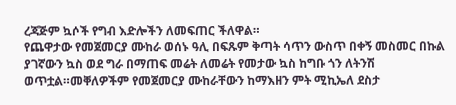ረጃጅም ኳሶች የግብ እድሎችን ለመፍጠር ችለዋል።
የጨዋታው የመጀመርያ ሙከራ ወሰኑ ዓሊ በፍጹም ቅጣት ሳጥን ውስጥ በቀኝ መስመር በኩል ያገኛውን ኳስ ወደ ግራ በማጠፍ መሬት ለመሬት የመታው ኳስ ከግቡ ጎን ለትንሽ ወጥቷል።መቐለዎችም የመጀመርያ ሙከራቸውን ከማእዘን ምት ሚኪኤለ ደስታ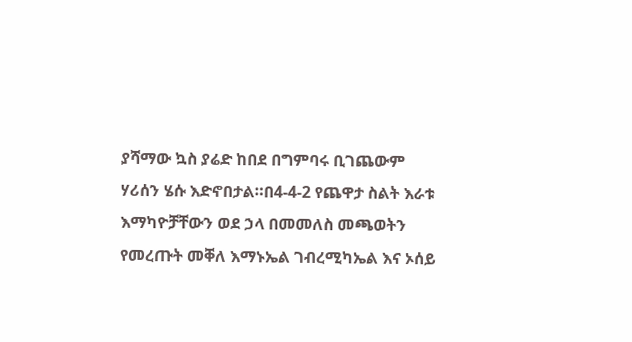ያሻማው ኳስ ያሬድ ከበደ በግምባሩ ቢገጨውም ሃሪሰን ሄሱ እድኖበታል።በ4-4-2 የጨዋታ ስልት እራቱ እማካዮቻቸውን ወደ ኃላ በመመለስ መጫወትን የመረጡት መቐለ እማኑኤል ገብረሚካኤል እና ኦሰይ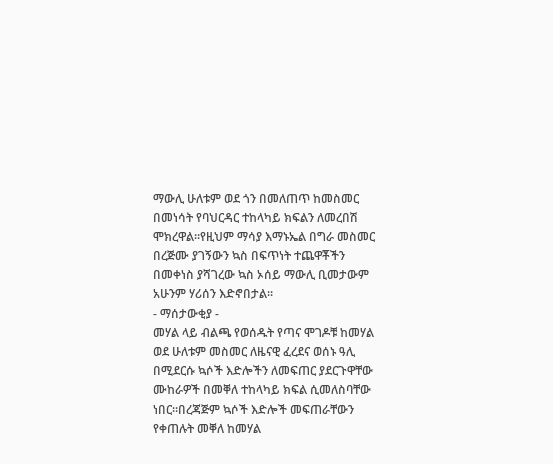ማውሊ ሁለቱም ወደ ጎን በመለጠጥ ከመስመር በመነሳት የባህርዳር ተከላካይ ክፍልን ለመረበሽ ሞክረዋል።የዚህም ማሳያ እማኑኤል በግራ መስመር በረጅሙ ያገኝውን ኳስ በፍጥነት ተጨዋቾችን በመቀነስ ያሻገረው ኳስ ኦሰይ ማውሊ ቢመታውም አሁንም ሃሪሰን እድኖበታል።
- ማሰታውቂያ -
መሃል ላይ ብልጫ የወሰዱት የጣና ሞገዶቹ ከመሃል ወደ ሁለቱም መስመር ለዜናዊ ፈረደና ወሰኑ ዓሊ በሚደርሱ ኳሶች እድሎችን ለመፍጠር ያደርጉዋቸው ሙከራዎች በመቐለ ተከላካይ ክፍል ሲመለስባቸው ነበር።በረጃጅም ኳሶች እድሎች መፍጠራቸውን የቀጠሉት መቐለ ከመሃል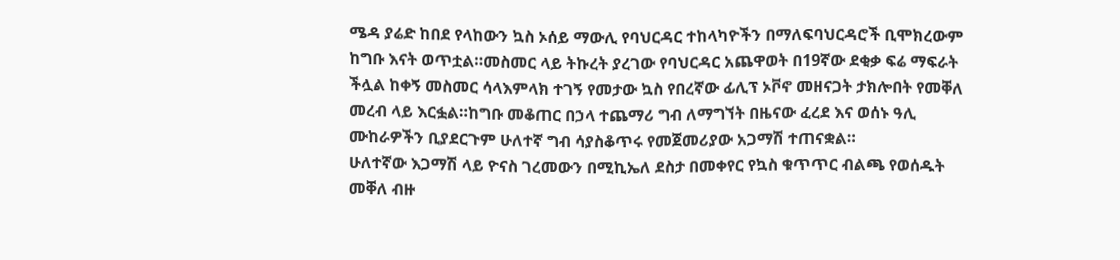ሜዳ ያሬድ ከበደ የላከውን ኳስ ኦሰይ ማውሊ የባህርዳር ተከላካዮችን በማለፍባህርዳሮች ቢሞክረውም ከግቡ እናት ወጥቷል።መስመር ላይ ትኩረት ያረገው የባህርዳር አጨዋወት በ19ኛው ደቂቃ ፍሬ ማፍራት ችሏል ከቀኝ መስመር ሳላእምላክ ተገኝ የመታው ኳስ የበረኛው ፊሊፕ ኦቮኖ መዘናጋት ታክሎበት የመቐለ መረብ ላይ እርፏል።ከግቡ መቆጠር በኃላ ተጨማሪ ግብ ለማግኘት በዜናው ፈረደ እና ወሰኑ ዓሊ ሙከራዎችን ቢያደርጉም ሁለተኛ ግብ ሳያስቆጥሩ የመጀመሪያው አጋማሽ ተጠናቋል።
ሁለተኛው እጋማሽ ላይ ዮናስ ገረመውን በሚኪኤለ ደስታ በመቀየር የኳስ ቁጥጥር ብልጫ የወሰዱት መቐለ ብዙ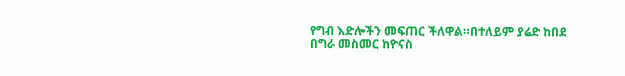የግብ እድሎችን መፍጠር ችለዋል።በተለይም ያሬድ ከበደ በግራ መስመር ከዮናስ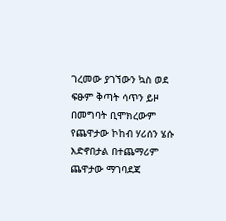ገረመው ያገኘውን ኳስ ወደ ፍፁም ቅጣት ሳጥን ይዞ በመግባት ቢሞክረውም የጨዋታው ኮከብ ሃሪሰን ሄሱ እድኖበታል በተጨማሪም ጨዋታው ማገባደጃ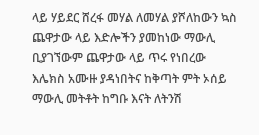ላይ ሃይደር ሸረፋ መሃል ለመሃል ያሾለከውን ኳስ ጨዋታው ላይ እድሎችን ያመከነው ማውሊ ቢያገኘውም ጨዋታው ላይ ጥሩ የነበረው እሌክስ አሙዙ ያዳነበትና ከቅጣት ምት ኦሰይ ማውሊ መትቶት ከግቡ እናት ለትንሽ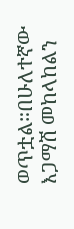ወጥቷል።በሁለተኛው እጋማሽ መከላከልን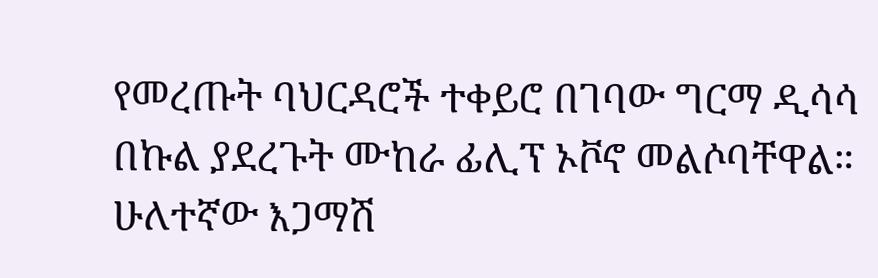የመረጡት ባህርዳሮች ተቀይሮ በገባው ግርማ ዲሳሳ በኩል ያደረጉት ሙከራ ፊሊፕ ኦቮኖ መልሶባቸዋል። ሁለተኛው እጋማሽ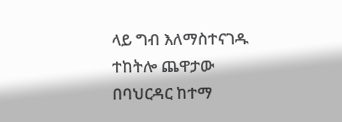ላይ ግብ እለማስተናገዱ ተከትሎ ጨዋታው በባህርዳር ከተማ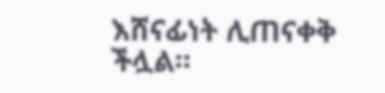እሸናፊነት ሊጠናቀቅ ችሏል።